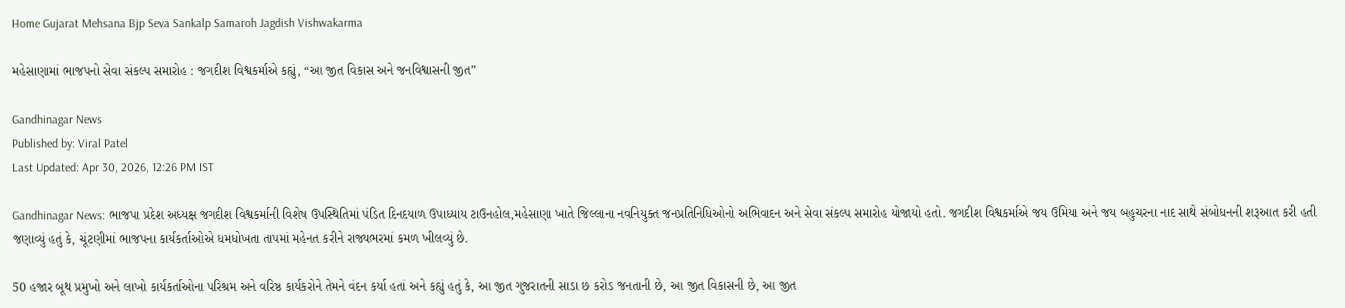Home Gujarat Mehsana Bjp Seva Sankalp Samaroh Jagdish Vishwakarma

મહેસાણામાં ભાજપનો સેવા સંકલ્પ સમારોહ : જગદીશ વિશ્વકર્માએ કહ્યું, “આ જીત વિકાસ અને જનવિશ્વાસની જીત”

Gandhinagar News
Published by: Viral Patel
Last Updated: Apr 30, 2026, 12:26 PM IST

Gandhinagar News: ભાજપા પ્રદેશ અધ્યક્ષ જગદીશ વિશ્વકર્માની વિશેષ ઉપસ્થિતિમાં પંડિત દિનદયાળ ઉપાધ્યાય ટાઉનહોલ,મહેસાણા ખાતે જિલ્લાના નવનિયુક્ત જનપ્રતિનિધિઓનો અભિવાદન અને સેવા સંકલ્પ સમારોહ યોજાયો હતો. જગદીશ વિશ્વકર્માએ જય ઉમિયા અને જય બહુચરના નાદ સાથે સંબોધનની શરૂઆત કરી હતી જણાવ્યું હતું કે, ચૂંટણીમાં ભાજપના કાર્યકર્તાઓએ ધમધોખતા તાપમાં મહેનત કરીને રાજ્યભરમાં કમળ ખીલવ્યું છે.

50 હજાર બૂથ પ્રમુખો અને લાખો કાર્યકર્તાઓના પરિશ્રમ અને વરિષ્ઠ કાર્યકરોને તેમને વંદન કર્યા હતાં અને કહ્યું હતું કે, આ જીત ગુજરાતની સાડા છ કરોડ જનતાની છે, આ જીત વિકાસની છે, આ જીત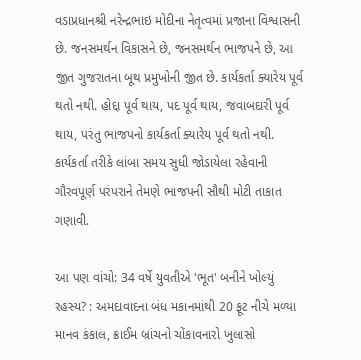વડાપ્રધાનશ્રી નરેન્દ્રભાઇ મોદીના નેતૃત્વમાં પ્રજાના વિશ્વાસની છે. જનસમર્થન વિકાસને છે, જનસમર્થન ભાજપને છે, આ જીત ગુજરાતના બૂથ પ્રમુખોની જીત છે. કાર્યકર્તા ક્યારેય પૂર્વ થતો નથી. હોદ્દા પૂર્વ થાય, પદ પૂર્વ થાય, જવાબદારી પૂર્વ થાય, પરંતુ ભાજપનો કાર્યકર્તા ક્યારેય પૂર્વ થતો નથી. કાર્યકર્તા તરીકે લાંબા સમય સુધી જોડાયેલા રહેવાની ગૌરવપૂર્ણ પરંપરાને તેમણે ભાજપની સૌથી મોટી તાકાત ગણાવી.

આ પણ વાંચો: 34 વર્ષે યુવતીએ 'ભૂત' બનીને ખોલ્યું રહસ્ય? : અમદાવાદના બંધ મકાનમાંથી 20 ફૂટ નીચે મળ્યા માનવ કંકાલ, ક્રાઈમ બ્રાંચનો ચોંકાવનારો ખુલાસો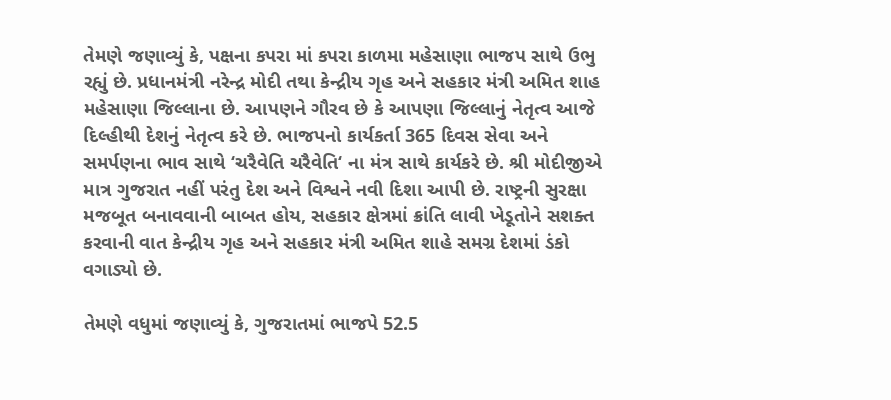તેમણે જણાવ્યું કે, પક્ષના કપરા માં કપરા કાળમા મહેસાણા ભાજપ સાથે ઉભુ રહ્યું છે. પ્રધાનમંત્રી નરેન્દ્ર મોદી તથા કેન્દ્રીય ગૃહ અને સહકાર મંત્રી અમિત શાહ મહેસાણા જિલ્લાના છે. આપણને ગૌરવ છે કે આપણા જિલ્લાનું નેતૃત્વ આજે દિલ્હીથી દેશનું નેતૃત્વ કરે છે. ભાજપનો કાર્યકર્તા 365 દિવસ સેવા અને સમર્પણના ભાવ સાથે ‘ચરૈવેતિ ચરૈવેતિ‘ ના મંત્ર સાથે કાર્યકરે છે. શ્રી મોદીજીએ માત્ર ગુજરાત નહીં પરંતુ દેશ અને વિશ્વને નવી દિશા આપી છે. રાષ્ટ્રની સુરક્ષા મજબૂત બનાવવાની બાબત હોય, સહકાર ક્ષેત્રમાં ક્રાંતિ લાવી ખેડૂતોને સશક્ત કરવાની વાત કેન્દ્રીય ગૃહ અને સહકાર મંત્રી અમિત શાહે સમગ્ર દેશમાં ડંકો વગાડ્યો છે.

તેમણે વધુમાં જણાવ્યું કે, ગુજરાતમાં ભાજપે 52.5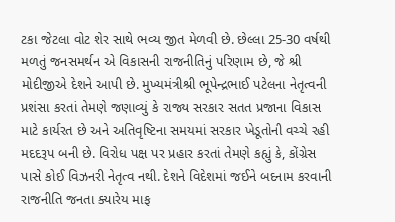ટકા જેટલા વોટ શેર સાથે ભવ્ય જીત મેળવી છે. છેલ્લા 25-30 વર્ષથી મળતું જનસમર્થન એ વિકાસની રાજનીતિનું પરિણામ છે, જે શ્રી મોદીજીએ દેશને આપી છે. મુખ્યમંત્રીશ્રી ભૂપેન્દ્રભાઈ પટેલના નેતૃત્વની પ્રશંસા કરતાં તેમણે જણાવ્યું કે રાજ્ય સરકાર સતત પ્રજાના વિકાસ માટે કાર્યરત છે અને અતિવૃષ્ટિના સમયમાં સરકાર ખેડૂતોની વચ્ચે રહી મદદરૂપ બની છે. વિરોધ પક્ષ પર પ્રહાર કરતાં તેમણે કહ્યું કે, કોંગ્રેસ પાસે કોઈ વિઝનરી નેતૃત્વ નથી. દેશને વિદેશમાં જઈને બદનામ કરવાની રાજનીતિ જનતા ક્યારેય માફ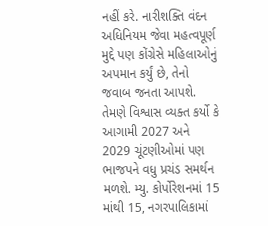નહીં કરે. નારીશક્તિ વંદન અધિનિયમ જેવા મહત્વપૂર્ણ મુદ્દે પણ કોંગ્રેસે મહિલાઓનું અપમાન કર્યું છે, તેનો જવાબ જનતા આપશે. તેમણે વિશ્વાસ વ્યક્ત કર્યો કે આગામી 2027 અને 2029 ચૂંટણીઓમાં પણ ભાજપને વધુ પ્રચંડ સમર્થન મળશે. મ્યુ. કોર્પોરેશનમાં 15 માંથી 15, નગરપાલિકામાં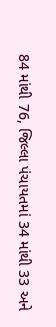84 માંથી 76, જિલ્લા પંચાયતમાં 34 માંથી 33 અને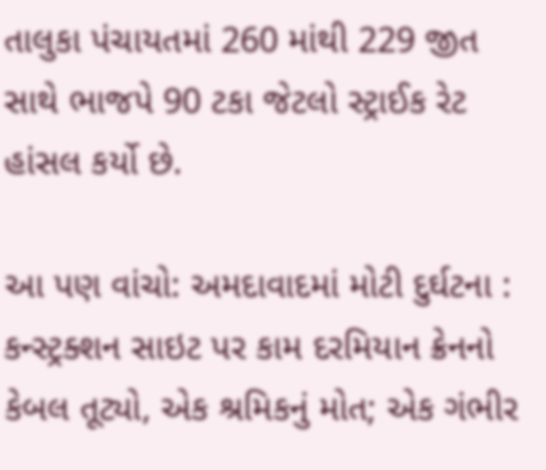તાલુકા પંચાયતમાં 260 માંથી 229 જીત સાથે ભાજપે 90 ટકા જેટલો સ્ટ્રાઈક રેટ હાંસલ કર્યો છે.

આ પણ વાંચો: અમદાવાદમાં મોટી દુર્ઘટના : કન્સ્ટ્રક્શન સાઇટ પર કામ દરમિયાન ક્રેનનો કેબલ તૂટ્યો, એક શ્રમિકનું મોત; એક ગંભીર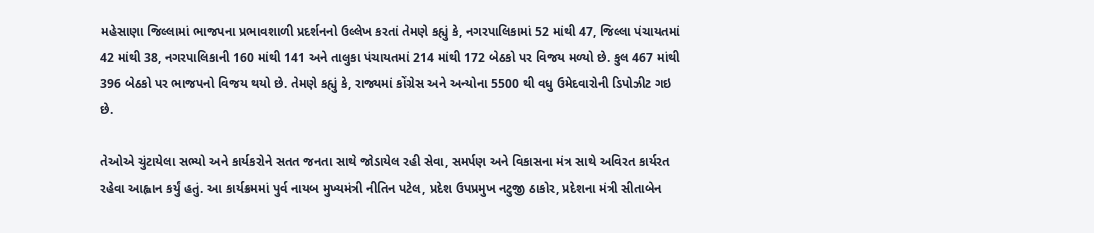મહેસાણા જિલ્લામાં ભાજપના પ્રભાવશાળી પ્રદર્શનનો ઉલ્લેખ કરતાં તેમણે કહ્યું કે, નગરપાલિકામાં 52 માંથી 47, જિલ્લા પંચાયતમાં 42 માંથી 38, નગરપાલિકાની 160 માંથી 141 અને તાલુકા પંચાયતમાં 214 માંથી 172 બેઠકો પર વિજય મળ્યો છે. કુલ 467 માંથી 396 બેઠકો પર ભાજપનો વિજય થયો છે. તેમણે કહ્યું કે, રાજ્યમાં કોંગ્રેસ અને અન્યોના 5500 થી વધુ ઉમેદવારોની ડિપોઝીટ ગઇ છે.

તેઓએ ચુંટાયેલા સભ્યો અને કાર્યકરોને સતત જનતા સાથે જોડાયેલ રહી સેવા, સમર્પણ અને વિકાસના મંત્ર સાથે અવિરત કાર્યરત રહેવા આહ્વાન કર્યું હતું. આ કાર્યક્રમમાં પુર્વ નાયબ મુખ્યમંત્રી નીતિન પટેલ, પ્રદેશ ઉપપ્રમુખ નટુજી ઠાકોર, પ્રદેશના મંત્રી સીતાબેન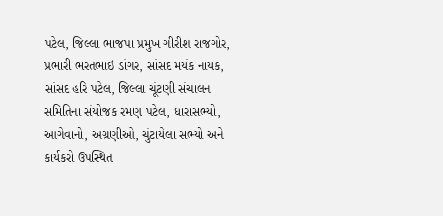પટેલ, જિલ્લા ભાજપા પ્રમુખ ગીરીશ રાજગોર, પ્રભારી ભરતભાઇ ડાંગર, સાંસદ મયંક નાયક, સાંસદ હરિ પટેલ, જિલ્લા ચૂંટણી સંચાલન સમિતિના સંયોજક રમણ પટેલ, ધારાસભ્યો, આગેવાનો, અગ્રણીઓ, ચુંટાયેલા સભ્યો અને કાર્યકરો ઉપસ્થિત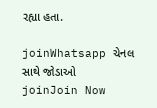રહ્યા હતા.

joinWhatsapp ચેનલ સાથે જોડાઓ
joinJoin Now